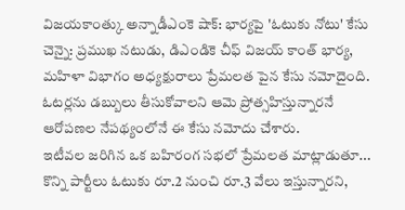విజయకాంత్కు అన్నాడీఎంకె షాక్: భార్యపై 'ఓటుకు నోటు' కేసు
చెన్నై: ప్రముఖ నటుడు, డిఎండికె చీఫ్ విజయ్ కాంత్ భార్య, మహిళా విభాగం అధ్యక్షురాలు ప్రేమలత పైన కేసు నమోదైంది. ఓటర్లను డబ్బులు తీసుకోవాలని ఆమె ప్రోత్సహిస్తున్నారనే ఆరోపణల నేపథ్యంలోనే ఈ కేసు నమోదు చేశారు.
ఇటీవల జరిగిన ఒక బహిరంగ సభలో ప్రేమలత మాట్లాడుతూ... కొన్ని పార్టీలు ఓటుకు రూ.2 నుంచి రూ.3 వేలు ఇస్తున్నారని,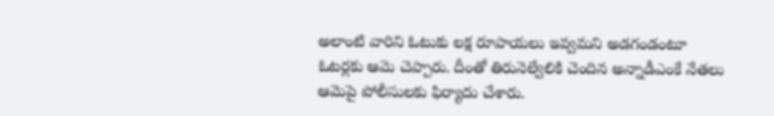అలాంటి వారిని ఓటుకు లక్ష రూపాయలు ఇవ్వమని అడగండంటూ ఓటర్లకు ఆమె చెప్పారు. దీంతో తిరునెల్వేలికి చెందిన అన్నాడీఎంకే నేతలు ఆమెపై పోలీసులకు ఫిర్యాదు చేశారు.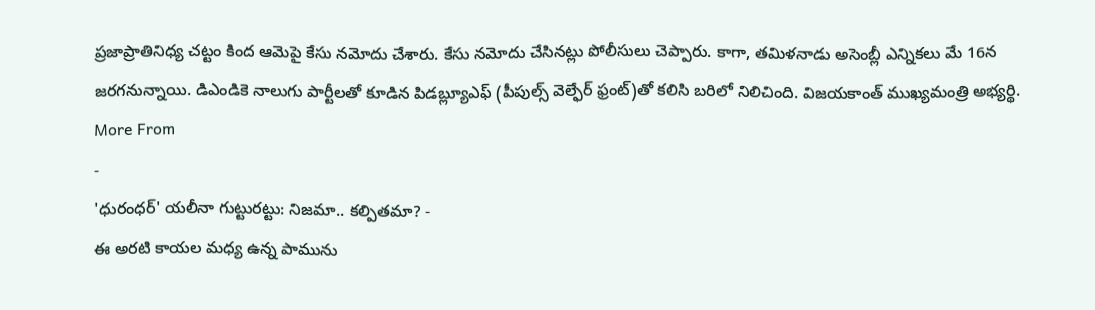ప్రజాప్రాతినిధ్య చట్టం కింద ఆమెపై కేసు నమోదు చేశారు. కేసు నమోదు చేసినట్లు పోలీసులు చెప్పారు. కాగా, తమిళనాడు అసెంబ్లీ ఎన్నికలు మే 16న జరగనున్నాయి. డిఎండికె నాలుగు పార్టీలతో కూడిన పిడబ్ల్యూఎఫ్ (పీపుల్స్ వెల్ఫేర్ ఫ్రంట్)తో కలిసి బరిలో నిలిచింది. విజయకాంత్ ముఖ్యమంత్రి అభ్యర్థి.
More From
-
'ధురంధర్' యలీనా గుట్టురట్టు: నిజమా.. కల్పితమా? -
ఈ అరటి కాయల మధ్య ఉన్న పామును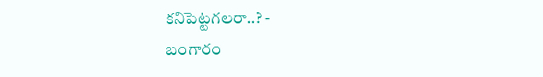కనిపెట్టగలరా..? -
బంగారం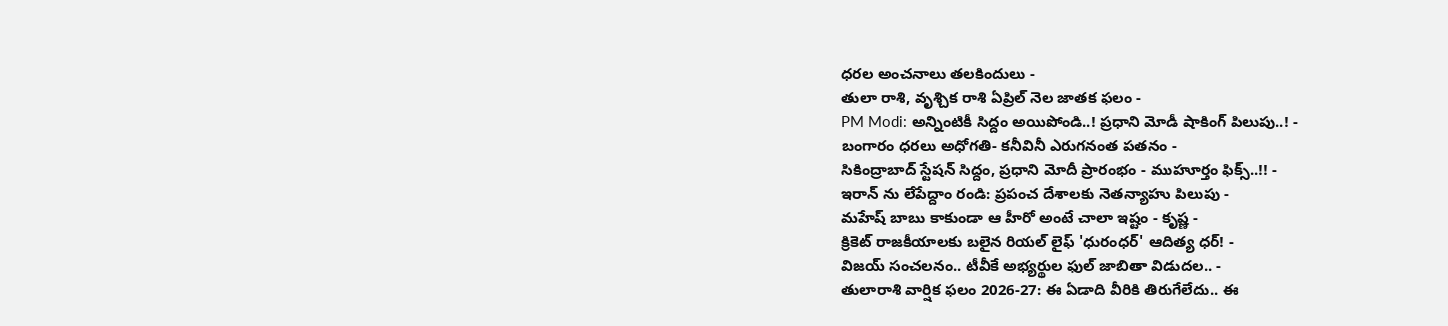ధరల అంచనాలు తలకిందులు -
తులా రాశి, వృశ్చిక రాశి ఏప్రిల్ నెల జాతక ఫలం -
PM Modi: అన్నింటికీ సిద్దం అయిపోండి..! ప్రధాని మోడీ షాకింగ్ పిలుపు..! -
బంగారం ధరలు అధోగతి- కనీవినీ ఎరుగనంత పతనం -
సికింద్రాబాద్ స్టేషన్ సిద్దం, ప్రధాని మోదీ ప్రారంభం - ముహూర్తం ఫిక్స్..!! -
ఇరాన్ ను లేపేద్దాం రండి: ప్రపంచ దేశాలకు నెతన్యాహు పిలుపు -
మహేష్ బాబు కాకుండా ఆ హీరో అంటే చాలా ఇష్టం - కృష్ణ -
క్రికెట్ రాజకీయాలకు బలైన రియల్ లైఫ్ 'ధురంధర్' ఆదిత్య ధర్! -
విజయ్ సంచలనం.. టీవీకే అభ్యర్థుల ఫుల్ జాబితా విడుదల.. -
తులారాశి వార్షిక ఫలం 2026-27: ఈ ఏడాది వీరికి తిరుగేలేదు.. ఈ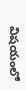విషయంలో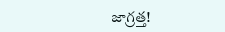జాగ్రత్త!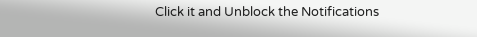Click it and Unblock the Notifications